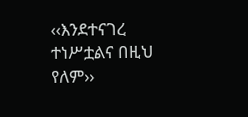‹‹እንደተናገረ ተነሥቷልና በዚህ የለም››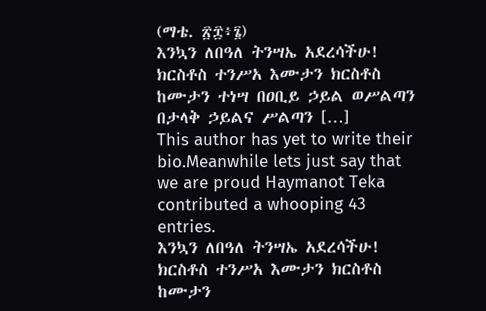(ማቴ. ፳፰፥፮)
እንኳን ለበዓለ ትንሣኤ አደረሳችሁ! ክርስቶስ ተንሥአ እሙታን ክርስቶስ ከሙታን ተነሣ በዐቢይ ኃይል ወሥልጣን በታላቅ ኃይልና ሥልጣን […]
This author has yet to write their bio.Meanwhile lets just say that we are proud Haymanot Teka contributed a whooping 43 entries.
እንኳን ለበዓለ ትንሣኤ አደረሳችሁ! ክርስቶስ ተንሥአ እሙታን ክርስቶስ ከሙታን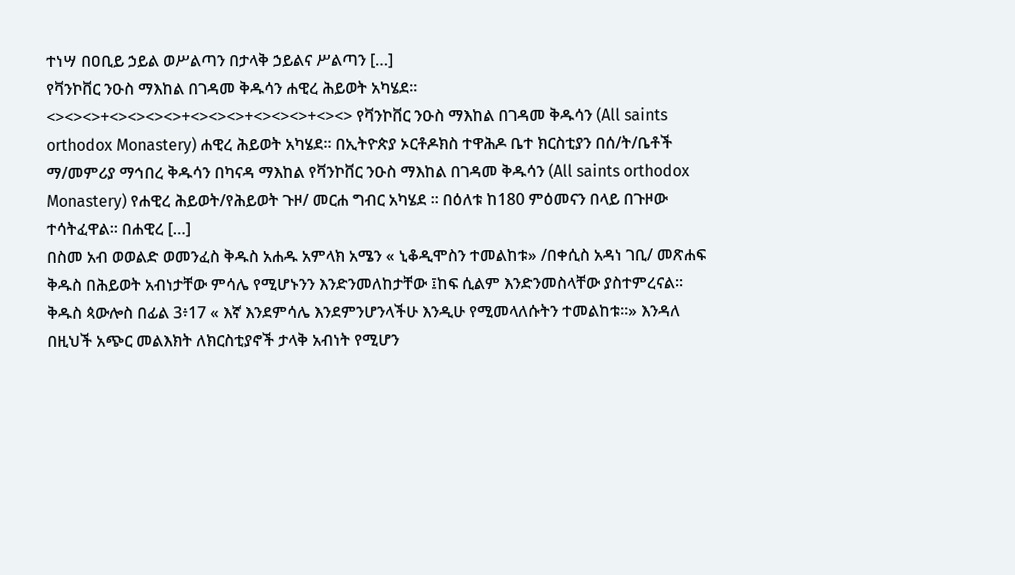ተነሣ በዐቢይ ኃይል ወሥልጣን በታላቅ ኃይልና ሥልጣን […]
የቫንኮቨር ንዑስ ማእከል በገዳመ ቅዱሳን ሐዊረ ሕይወት አካሄደ፡፡ <><><>+<><><><>+<><><>+<><><>+<><> የቫንኮቨር ንዑስ ማእከል በገዳመ ቅዱሳን (All saints orthodox Monastery) ሐዊረ ሕይወት አካሄደ፡፡ በኢትዮጵያ ኦርቶዶክስ ተዋሕዶ ቤተ ክርስቲያን በሰ/ት/ቤቶች ማ/መምሪያ ማኅበረ ቅዱሳን በካናዳ ማእከል የቫንኮቨር ንዑስ ማእከል በገዳመ ቅዱሳን (All saints orthodox Monastery) የሐዊረ ሕይወት/የሕይወት ጉዞ/ መርሐ ግብር አካሄደ ፡፡ በዕለቱ ከ180 ምዕመናን በላይ በጉዞው ተሳትፈዋል፡፡ በሐዊረ […]
በስመ አብ ወወልድ ወመንፈስ ቅዱስ አሐዱ አምላክ አሜን « ኒቆዲሞስን ተመልከቱ» /በቀሲስ አዳነ ገቢ/ መጽሐፍ ቅዱስ በሕይወት አብነታቸው ምሳሌ የሚሆኑንን እንድንመለከታቸው ፤ከፍ ሲልም እንድንመስላቸው ያስተምረናል፡፡ ቅዱስ ጳውሎስ በፊል 3፥17 « እኛ እንደምሳሌ እንደምንሆንላችሁ እንዲሁ የሚመላለሱትን ተመልከቱ።» እንዳለ በዚህች አጭር መልእክት ለክርስቲያኖች ታላቅ አብነት የሚሆን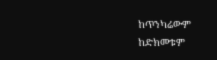ከጥንካሬውም ከድክመቱም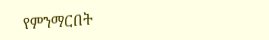የምንማርበት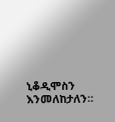ኒቆዲሞስን እንመለከታለን።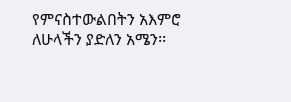የምናስተውልበትን አእምሮ ለሁላችን ያድለን አሜን፡፡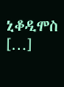ኒቆዲሞስ […]